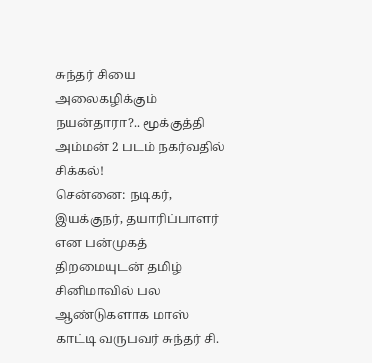சுந்தர் சியை அலைகழிக்கும் நயன்தாரா?.. மூக்குத்தி அம்மன் 2 படம் நகர்வதில் சிக்கல்!
சென்னை: நடிகர், இயக்குநர், தயாரிப்பாளர் என பன்முகத் திறமையுடன் தமிழ் சினிமாவில் பல ஆண்டுகளாக மாஸ் காட்டி வருபவர் சுந்தர் சி.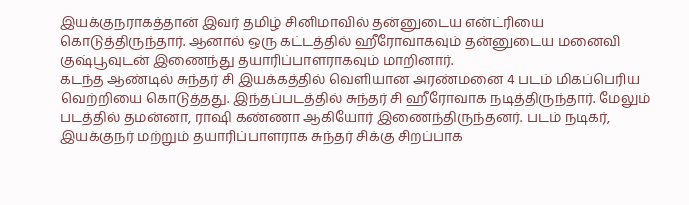இயக்குநராகத்தான் இவர் தமிழ் சினிமாவில் தன்னுடைய என்ட்ரியை கொடுத்திருந்தார். ஆனால் ஒரு கட்டத்தில் ஹீரோவாகவும் தன்னுடைய மனைவி குஷ்பூவுடன் இணைந்து தயாரிப்பாளராகவும் மாறினார்.
கடந்த ஆண்டில் சுந்தர் சி இயக்கத்தில் வெளியான அரண்மனை 4 படம் மிகப்பெரிய வெற்றியை கொடுத்தது. இந்தப்படத்தில் சுந்தர் சி ஹீரோவாக நடித்திருந்தார். மேலும் படத்தில் தமன்னா, ராஷி கண்ணா ஆகியோர் இணைந்திருந்தனர். படம் நடிகர், இயக்குநர் மற்றும் தயாரிப்பாளராக சுந்தர் சிக்கு சிறப்பாக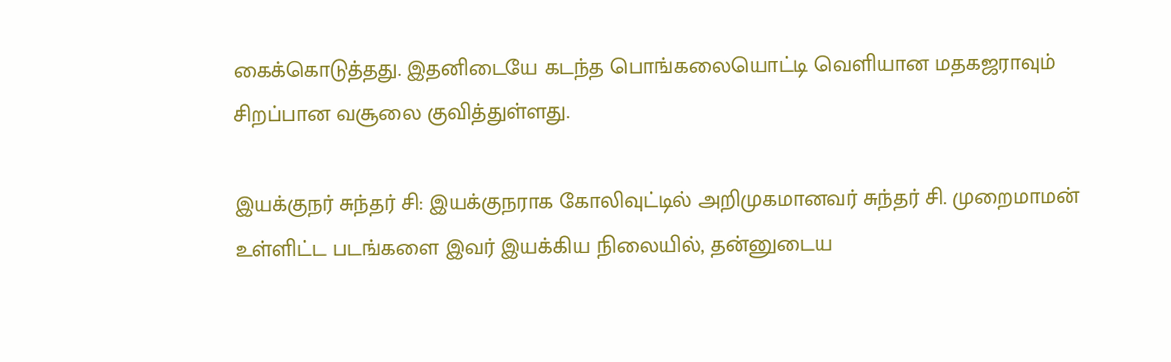கைக்கொடுத்தது. இதனிடையே கடந்த பொங்கலையொட்டி வெளியான மதகஜராவும் சிறப்பான வசூலை குவித்துள்ளது.

இயக்குநர் சுந்தர் சி: இயக்குநராக கோலிவுட்டில் அறிமுகமானவர் சுந்தர் சி. முறைமாமன் உள்ளிட்ட படங்களை இவர் இயக்கிய நிலையில், தன்னுடைய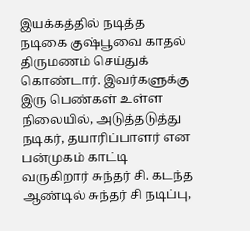இயக்கத்தில் நடித்த நடிகை குஷ்பூவை காதல் திருமணம் செய்துக் கொண்டார். இவர்களுக்கு இரு பெண்கள் உள்ள நிலையில், அடுத்தடுத்து நடிகர், தயாரிப்பாளர் என பன்முகம் காட்டி வருகிறார் சுந்தர் சி. கடந்த ஆண்டில் சுந்தர் சி நடிப்பு,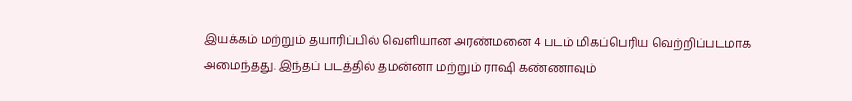இயக்கம் மற்றும் தயாரிப்பில் வெளியான அரண்மனை 4 படம் மிகப்பெரிய வெற்றிப்படமாக அமைந்தது. இந்தப் படத்தில் தமன்னா மற்றும் ராஷி கண்ணாவும்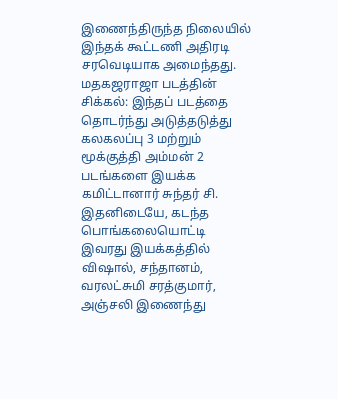இணைந்திருந்த நிலையில் இந்தக் கூட்டணி அதிரடி சரவெடியாக அமைந்தது.
மதகஜராஜா படத்தின் சிக்கல்: இந்தப் படத்தை தொடர்ந்து அடுத்தடுத்து கலகலப்பு 3 மற்றும் மூக்குத்தி அம்மன் 2 படங்களை இயக்க கமிட்டானார் சுந்தர் சி. இதனிடையே, கடந்த பொங்கலையொட்டி இவரது இயக்கத்தில் விஷால், சந்தானம், வரலட்சுமி சரத்குமார், அஞ்சலி இணைந்து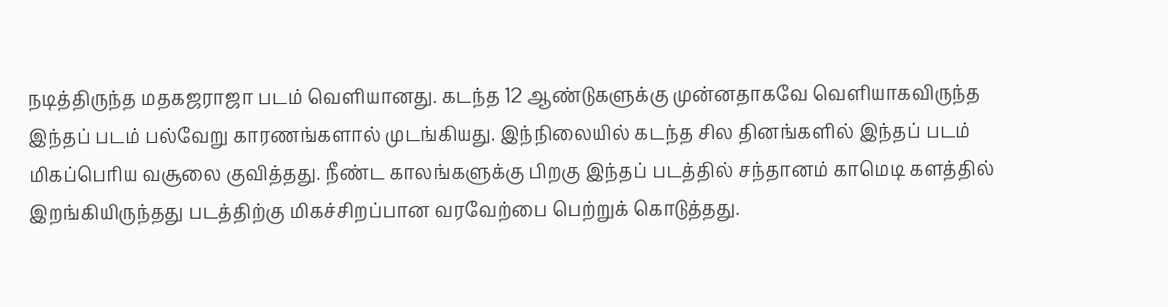நடித்திருந்த மதகஜராஜா படம் வெளியானது. கடந்த 12 ஆண்டுகளுக்கு முன்னதாகவே வெளியாகவிருந்த இந்தப் படம் பல்வேறு காரணங்களால் முடங்கியது. இந்நிலையில் கடந்த சில தினங்களில் இந்தப் படம் மிகப்பெரிய வசூலை குவித்தது. நீண்ட காலங்களுக்கு பிறகு இந்தப் படத்தில் சந்தானம் காமெடி களத்தில் இறங்கியிருந்தது படத்திற்கு மிகச்சிறப்பான வரவேற்பை பெற்றுக் கொடுத்தது.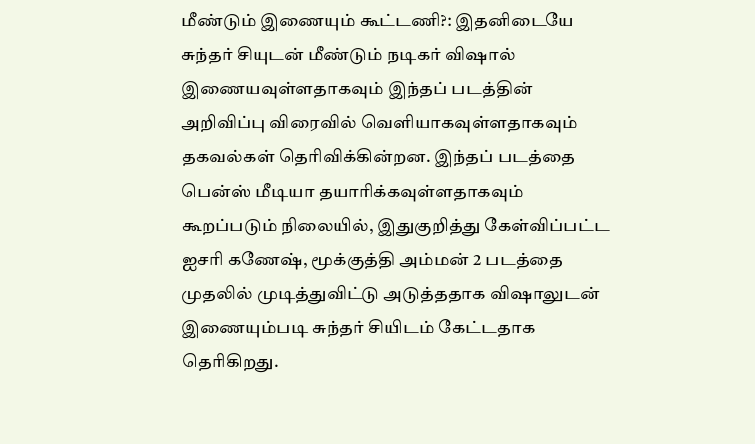மீண்டும் இணையும் கூட்டணி?: இதனிடையே சுந்தர் சியுடன் மீண்டும் நடிகர் விஷால் இணையவுள்ளதாகவும் இந்தப் படத்தின் அறிவிப்பு விரைவில் வெளியாகவுள்ளதாகவும் தகவல்கள் தெரிவிக்கின்றன. இந்தப் படத்தை பென்ஸ் மீடியா தயாரிக்கவுள்ளதாகவும் கூறப்படும் நிலையில், இதுகுறித்து கேள்விப்பட்ட ஐசரி கணேஷ், மூக்குத்தி அம்மன் 2 படத்தை முதலில் முடித்துவிட்டு அடுத்ததாக விஷாலுடன் இணையும்படி சுந்தர் சியிடம் கேட்டதாக தெரிகிறது.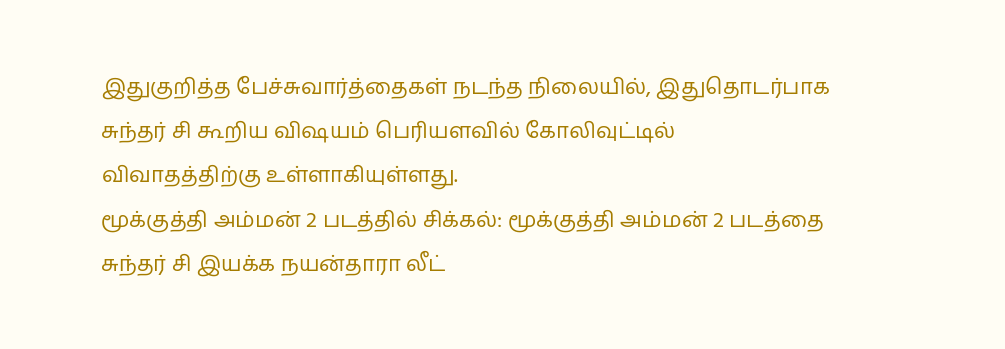இதுகுறித்த பேச்சுவார்த்தைகள் நடந்த நிலையில், இதுதொடர்பாக சுந்தர் சி கூறிய விஷயம் பெரியளவில் கோலிவுட்டில் விவாதத்திற்கு உள்ளாகியுள்ளது.
மூக்குத்தி அம்மன் 2 படத்தில் சிக்கல்: மூக்குத்தி அம்மன் 2 படத்தை சுந்தர் சி இயக்க நயன்தாரா லீட்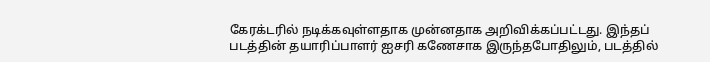கேரக்டரில் நடிக்கவுள்ளதாக முன்னதாக அறிவிக்கப்பட்டது. இந்தப் படத்தின் தயாரிப்பாளர் ஐசரி கணேசாக இருந்தபோதிலும், படத்தில்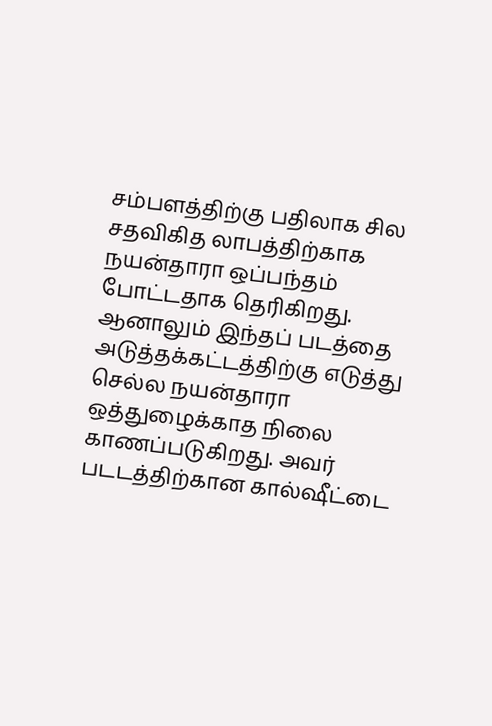சம்பளத்திற்கு பதிலாக சில சதவிகித லாபத்திற்காக நயன்தாரா ஒப்பந்தம் போட்டதாக தெரிகிறது. ஆனாலும் இந்தப் படத்தை அடுத்தக்கட்டத்திற்கு எடுத்து செல்ல நயன்தாரா ஒத்துழைக்காத நிலை காணப்படுகிறது. அவர் படடத்திற்கான கால்ஷீட்டை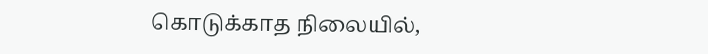கொடுக்காத நிலையில்,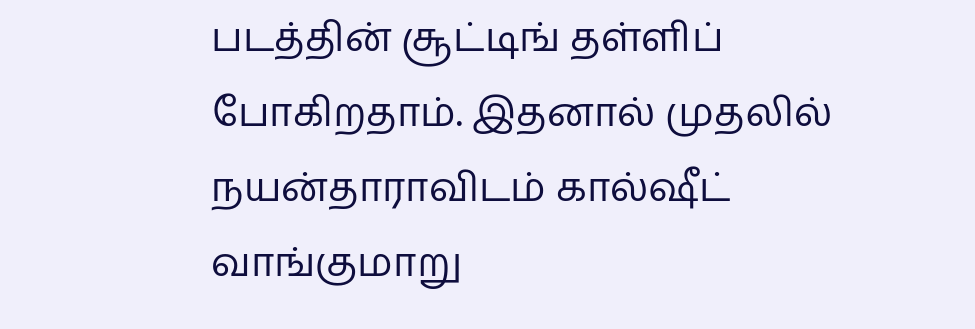படத்தின் சூட்டிங் தள்ளிப் போகிறதாம். இதனால் முதலில் நயன்தாராவிடம் கால்ஷீட் வாங்குமாறு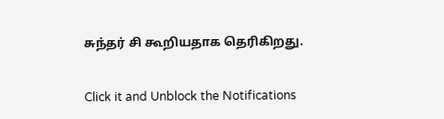சுந்தர் சி கூறியதாக தெரிகிறது.


Click it and Unblock the Notifications